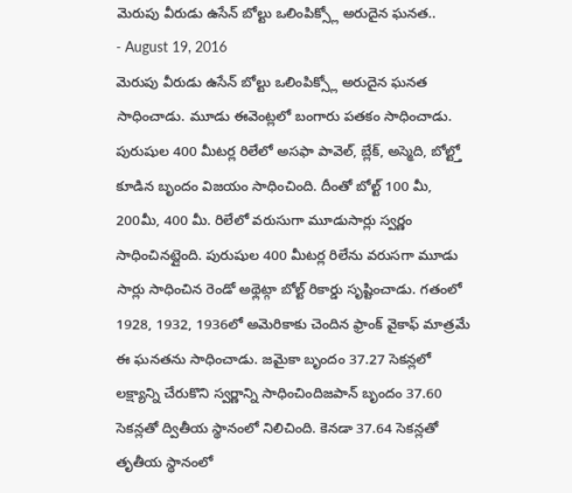మెరుపు వీరుడు ఉసేన్ బోల్టు ఒలింపిక్స్లో అరుదైన ఘనత..
- August 19, 2016
మెరుపు వీరుడు ఉసేన్ బోల్టు ఒలింపిక్స్లో అరుదైన ఘనత సాధించాడు. మూడు ఈవెంట్లలో బంగారు పతకం సాధించాడు. పురుషుల 400 మీటర్ల రిలేలో అసఫా పావెల్, బ్లేక్, అస్మెది, బోల్ట్తో కూడిన బృందం విజయం సాధించింది. దీంతో బోల్ట్ 100 మీ, 200మీ, 400 మీ. రిలేలో వరుసుగా మూడుసార్లు స్వర్ణం సాధించినట్లైంది. పురుషుల 400 మీటర్ల రిలేను వరుసగా మూడు సార్లు సాధించిన రెండో అథ్లెట్గా బోల్ట్ రికార్డు సృష్టించాడు. గతంలో 1928, 1932, 1936లో అమెరికాకు చెందిన ఫ్రాంక్ వైకాఫ్ మాత్రమే ఈ ఘనతను సాధించాడు. జమైకా బృందం 37.27 సెకన్లలో లక్ష్యాన్ని చేరుకొని స్వర్ణాన్ని సాధించిందిజపాన్ బృందం 37.60 సెకన్లతో ద్వితీయ స్థానంలో నిలిచింది. కెనడా 37.64 సెకన్లతో తృతీయ స్థానంలో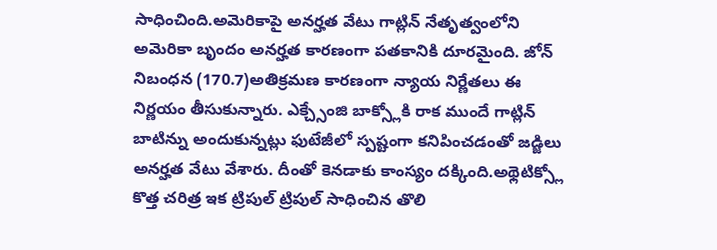సాధించింది.అమెరికాపై అనర్హత వేటు గాట్లిన్ నేతృత్వంలోని అమెరికా బృందం అనర్హత కారణంగా పతకానికి దూరమైంది. జోన్ నిబంధన (170.7)అతిక్రమణ కారణంగా న్యాయ నిర్ణేతలు ఈ నిర్ణయం తీసుకున్నారు. ఎక్చ్సేంజి బాక్స్లోకి రాక ముందే గాట్లిన్ బాటిన్ను అందుకున్నట్లు ఫుటేజీలో స్పష్టంగా కనిపించడంతో జడ్జిలు అనర్హత వేటు వేశారు. దీంతో కెనడాకు కాంస్యం దక్కింది.అథ్లెటిక్స్లో కొత్త చరిత్ర ఇక ట్రిపుల్ ట్రిపుల్ సాధించిన తొలి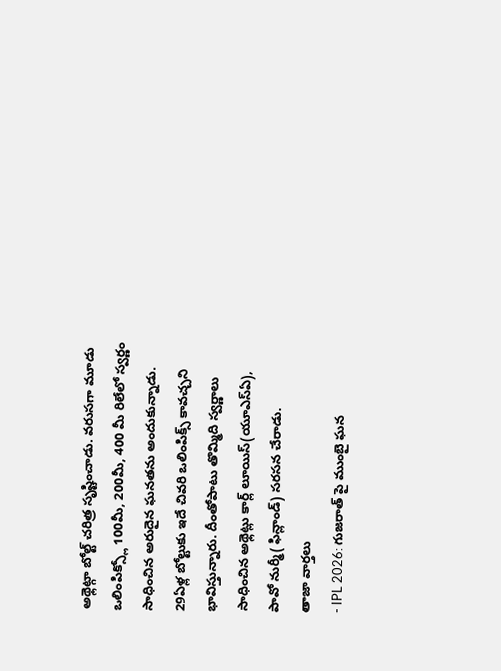అథ్లెట్గా బోల్ట్ చరిత్ర సృష్టించాడు. వరుసగా మూడు ఒలింపిక్స్లో 100మీ, 200మీ, 400 మీ రిలేలో స్వర్ణం సాధించిన అరుదైన ఘనతను అందుకున్నాడు. 29ఏళ్ల బోల్టుకు ఇదే చివరి ఒలింపిక్స్ కావచ్చని భావిస్తున్నారు. దీంతోపాటు తొమ్మిది స్వర్ణాలు సాధించిన అథ్లెట్లు కార్ల్ లూయిస్(యూఎస్ఏ), పావో నుర్మీ( ఫిన్లాండ్) సరసన చేరాడు.
తాజా వార్తలు
- IPL 2026: గుజరాత్ పై ముంబై ఘన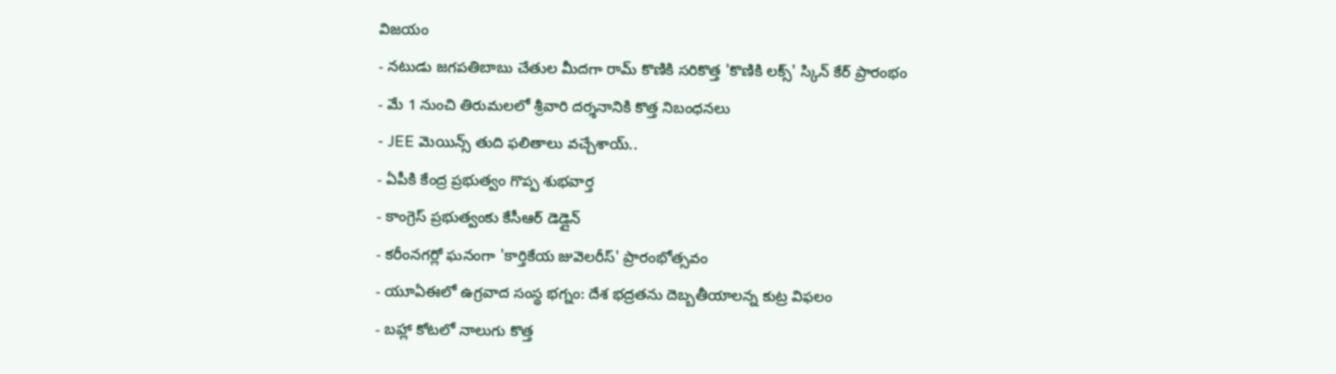విజయం
- నటుడు జగపతిబాబు చేతుల మీదగా రామ్ కొణికి సరికొత్త 'కొణికి లక్స్' స్కిన్ కేర్ ప్రారంభం
- మే 1 నుంచి తిరుమలలో శ్రీవారి దర్శనానికి కొత్త నిబంధనలు
- JEE మెయిన్స్ తుది ఫలితాలు వచ్చేశాయ్..
- ఏపీకి కేంద్ర ప్రభుత్వం గొప్ప శుభవార్త
- కాంగ్రెస్ ప్రభుత్వంకు కేసీఆర్ డెడ్లైన్
- కరీంనగర్లో ఘనంగా 'కార్తికేయ జువెలరీస్' ప్రారంభోత్సవం
- యూఏఈలో ఉగ్రవాద సంస్థ భగ్నం: దేశ భద్రతను దెబ్బతీయాలన్న కుట్ర విఫలం
- బహ్లా కోటలో నాలుగు కొత్త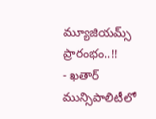మ్యూజియమ్స్ ప్రారంభం..!!
- ఖతార్ మున్సిపాలిటీలో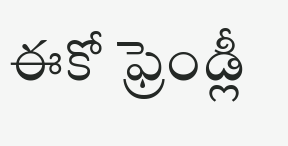ఈకో ఫ్రెండ్లీ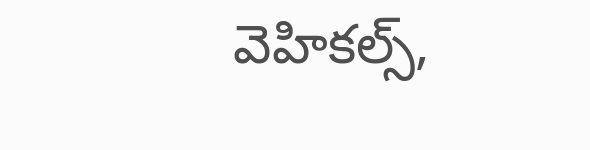వెహికల్స్,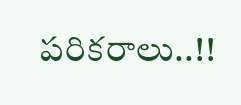పరికరాలు..!!